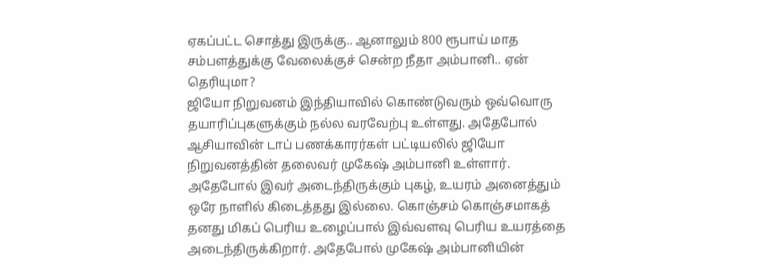ஏகப்பட்ட சொத்து இருக்கு.. ஆனாலும் 800 ரூபாய் மாத சம்பளத்துக்கு வேலைக்குச் சென்ற நீதா அம்பானி.. ஏன் தெரியுமா?
ஜியோ நிறுவனம் இந்தியாவில் கொண்டுவரும் ஒவ்வொரு தயாரிப்புகளுக்கும் நல்ல வரவேற்பு உள்ளது. அதேபோல் ஆசியாவின் டாப் பணக்காரர்கள் பட்டியலில் ஜியோ நிறுவனத்தின் தலைவர் முகேஷ் அம்பானி உள்ளார்.
அதேபோல் இவர் அடைந்திருக்கும் புகழ், உயரம் அனைத்தும் ஒரே நாளில் கிடைத்தது இல்லை. கொஞ்சம் கொஞ்சமாகத் தனது மிகப் பெரிய உழைப்பால் இவ்வளவு பெரிய உயரத்தை அடைந்திருக்கிறார். அதேபோல் முகேஷ் அம்பானியின்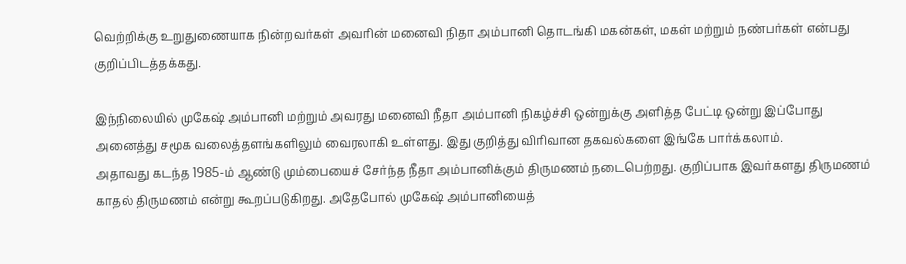வெற்றிக்கு உறுதுணையாக நின்றவர்கள் அவரின் மனைவி நிதா அம்பானி தொடங்கி மகன்கள், மகள் மற்றும் நண்பர்கள் என்பது குறிப்பிடத்தக்கது.

இந்நிலையில் முகேஷ் அம்பானி மற்றும் அவரது மனைவி நீதா அம்பானி நிகழ்ச்சி ஒன்றுக்கு அளித்த பேட்டி ஒன்று இப்போது அனைத்து சமூக வலைத்தளங்களிலும் வைரலாகி உள்ளது. இது குறித்து விரிவான தகவல்களை இங்கே பார்க்கலாம்.
அதாவது கடந்த 1985-ம் ஆண்டு மும்பையைச் சேர்ந்த நீதா அம்பானிக்கும் திருமணம் நடைபெற்றது. குறிப்பாக இவர்களது திருமணம் காதல் திருமணம் என்று கூறப்படுகிறது. அதேபோல் முகேஷ் அம்பானியைத்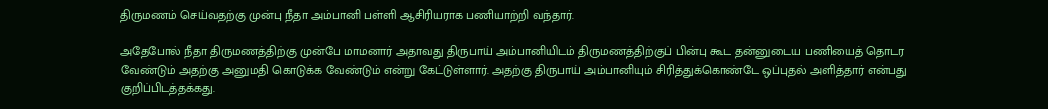திருமணம் செய்வதற்கு முன்பு நீதா அம்பானி பள்ளி ஆசிரியராக பணியாற்றி வந்தார்.

அதேபோல் நீதா திருமணத்திற்கு முன்பே மாமனார் அதாவது திருபாய் அம்பானியிடம் திருமணத்திற்குப் பின்பு கூட தன்னுடைய பணியைத் தொடர வேண்டும் அதற்கு அனுமதி கொடுக்க வேண்டும் என்று கேட்டுள்ளார். அதற்கு திருபாய் அம்பானியும் சிரித்துக்கொண்டே ஒப்புதல் அளித்தார் என்பது குறிப்பிடத்தக்கது.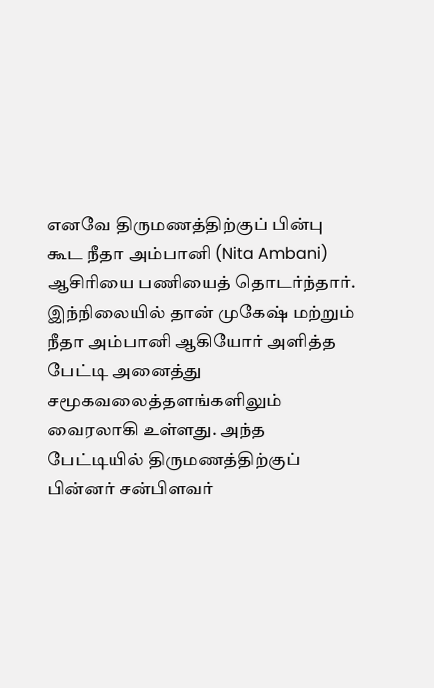எனவே திருமணத்திற்குப் பின்பு கூட நீதா அம்பானி (Nita Ambani) ஆசிரியை பணியைத் தொடர்ந்தார். இந்நிலையில் தான் முகேஷ் மற்றும் நீதா அம்பானி ஆகியோர் அளித்த பேட்டி அனைத்து சமூகவலைத்தளங்களிலும் வைரலாகி உள்ளது. அந்த பேட்டியில் திருமணத்திற்குப் பின்னர் சன்பிளவர்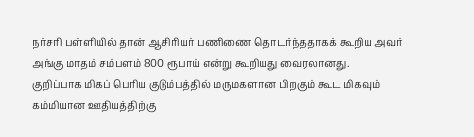நர்சரி பள்ளியில் தான் ஆசிரியர் பணிணை தொடர்ந்ததாகக் கூறிய அவர் அங்கு மாதம் சம்பளம் 800 ரூபாய் என்று கூறியது வைரலானது.
குறிப்பாக மிகப் பெரிய குடும்பத்தில் மருமகளான பிறகும் கூட மிகவும் கம்மியான ஊதியத்திற்கு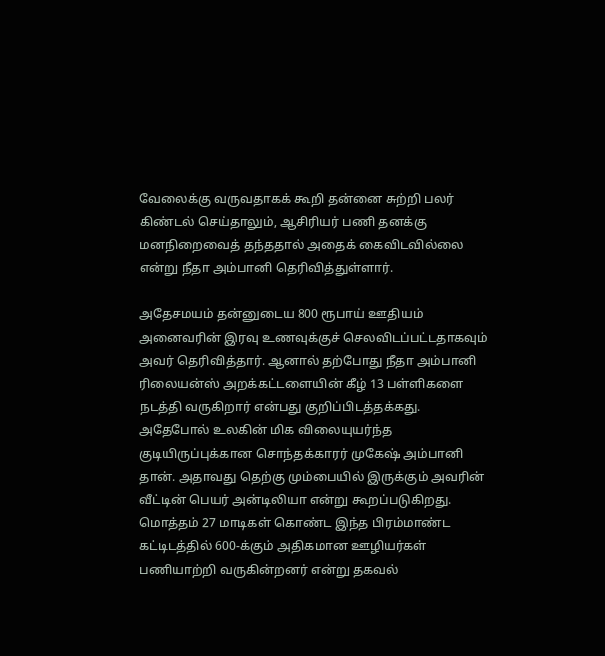வேலைக்கு வருவதாகக் கூறி தன்னை சுற்றி பலர் கிண்டல் செய்தாலும், ஆசிரியர் பணி தனக்கு மனநிறைவைத் தந்ததால் அதைக் கைவிடவில்லை என்று நீதா அம்பானி தெரிவித்துள்ளார்.

அதேசமயம் தன்னுடைய 800 ரூபாய் ஊதியம் அனைவரின் இரவு உணவுக்குச் செலவிடப்பட்டதாகவும் அவர் தெரிவித்தார். ஆனால் தற்போது நீதா அம்பானி ரிலையன்ஸ் அறக்கட்டளையின் கீழ் 13 பள்ளிகளை நடத்தி வருகிறார் என்பது குறிப்பிடத்தக்கது.
அதேபோல் உலகின் மிக விலையுயர்ந்த குடியிருப்புக்கான சொந்தக்காரர் முகேஷ் அம்பானி தான். அதாவது தெற்கு மும்பையில் இருக்கும் அவரின் வீட்டின் பெயர் அன்டிலியா என்று கூறப்படுகிறது. மொத்தம் 27 மாடிகள் கொண்ட இந்த பிரம்மாண்ட கட்டிடத்தில் 600-க்கும் அதிகமான ஊழியர்கள் பணியாற்றி வருகின்றனர் என்று தகவல்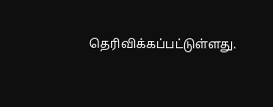தெரிவிக்கப்பட்டுள்ளது.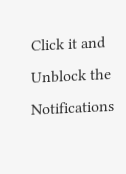Click it and Unblock the Notifications